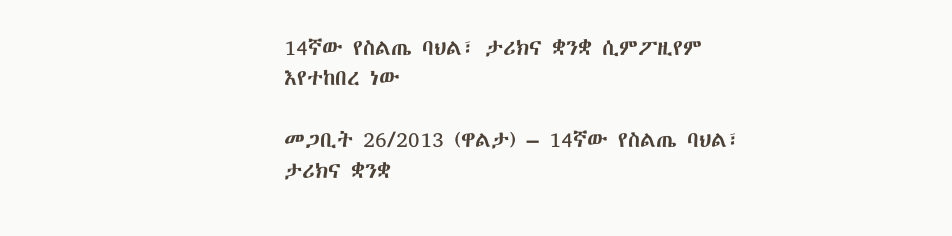14ኛው የስልጤ ባህል፣ ታሪክና ቋንቋ ሲምፖዚየም እየተከበረ ነው

መጋቢት 26/2013 (ዋልታ) – 14ኛው የስልጤ ባህል፣ ታሪክና ቋንቋ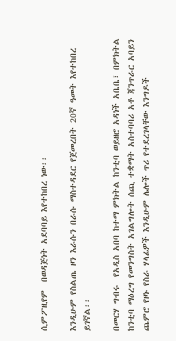ሲምፖዚየም  በወዳጅነት አደባባይ እየተከበረ ነው፡፡

እንዲሁም የስልጤ ዞን እራሱን በራሱ ማስተዳደር የጀመረበት 20ኛ ዓመት እየተከበረ ይገኛል፡፡

በመርሃ ግብሩ  የአዲስ አበባ ከተማ ምክትል ከንቲባ ወይዘሮ አዳነች አቤቤ፣ በምክትል ከንቲባ ማዕረግ የመንግስት አገልግሎት ሰጪ ተቋማት አስተባባሪ አቶ ጃንጥራር አባይን ጨምሮ የዞኑ የስራ ሃላፊዎች እንዲሁም ሌሎች ጥሪ የተደረገላቸው እንግዶች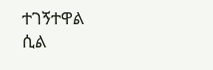ተገኝተዋል ሲል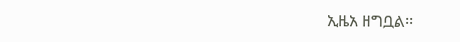ኢዜአ ዘግቧል፡፡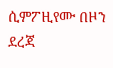ሲምፖዚየሙ በዞን ደረጃ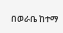በወራቤ ከተማ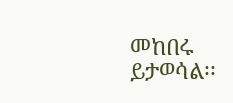መከበሩ ይታወሳል፡፡